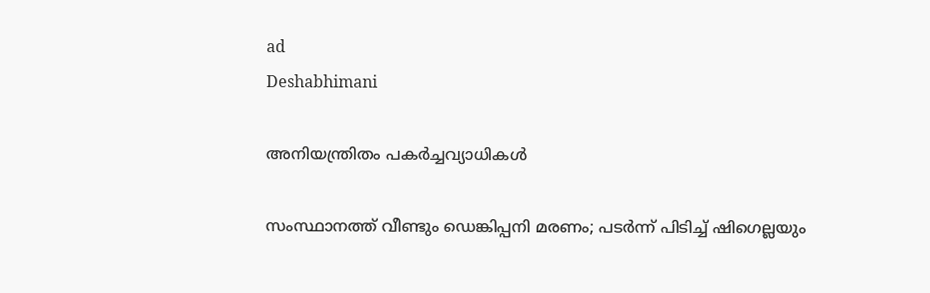ad
Deshabhimani

അനിയന്ത്രിതം പകർച്ചവ്യാധികൾ

സംസ്ഥാനത്ത് വീണ്ടും ഡെങ്കിപ്പനി മരണം; പടർന്ന് പിടിച്ച് ഷിഗെല്ലയും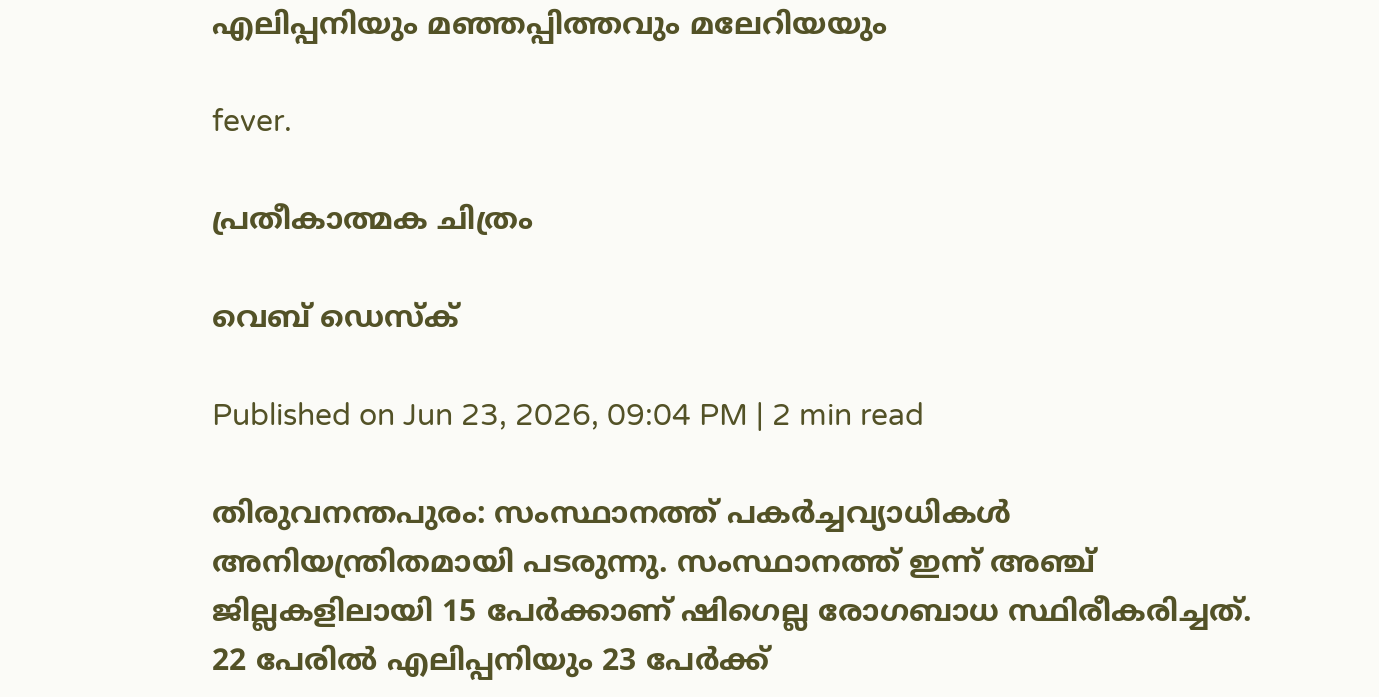എലിപ്പനിയും മഞ്ഞപ്പിത്തവും മലേറിയയും

fever.

പ്രതീകാത്മക ചിത്രം

വെബ് ഡെസ്ക്

Published on Jun 23, 2026, 09:04 PM | 2 min read

തിരുവനന്തപുരം: സംസ്ഥാനത്ത് പകർച്ചവ്യാധികൾ അനിയന്ത്രിതമായി പടരുന്നു. സംസ്ഥാനത്ത് ഇന്ന് അഞ്ച് ജില്ലകളിലായി 15 പേർക്കാണ് ഷിഗെല്ല രോഗബാധ സ്ഥിരീകരിച്ചത്. 22 പേരിൽ എലിപ്പനിയും 23 പേർക്ക്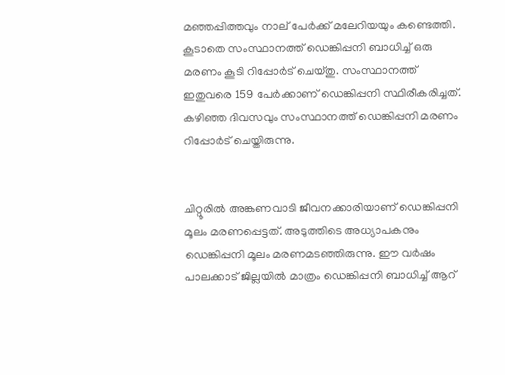മഞ്ഞപ്പിത്തവും നാല് പേർക്ക് മലേറിയയും കണ്ടെത്തി. കൂടാതെ സംസ്ഥാനത്ത് ഡെങ്കിപ്പനി ബാധിച്ച് ഒരു മരണം കൂടി റിപ്പോർട് ചെയ്തു. സംസ്ഥാനത്ത് ഇതുവരെ 159 പേർക്കാണ് ഡെങ്കിപ്പനി സ്ഥിരീകരിച്ചത്. കഴിഞ്ഞ ദിവസവും സംസ്ഥാനത്ത് ഡെങ്കിപ്പനി മരണം റിപ്പോർട് ചെയ്തിരുന്നു.


ചിറ്റൂരിൽ അങ്കണവാടി ജീവനക്കാരിയാണ് ഡെങ്കിപ്പനി മൂലം മരണപ്പെട്ടത്. അടുത്തിടെ അധ്യാപകനും ഡെങ്കിപ്പനി മൂലം മരണമടഞ്ഞിരുന്നു. ഈ വർഷം പാലക്കാട് ജില്ലയിൽ മാത്രം ഡെങ്കിപ്പനി ബാധിച്ച് ആറ്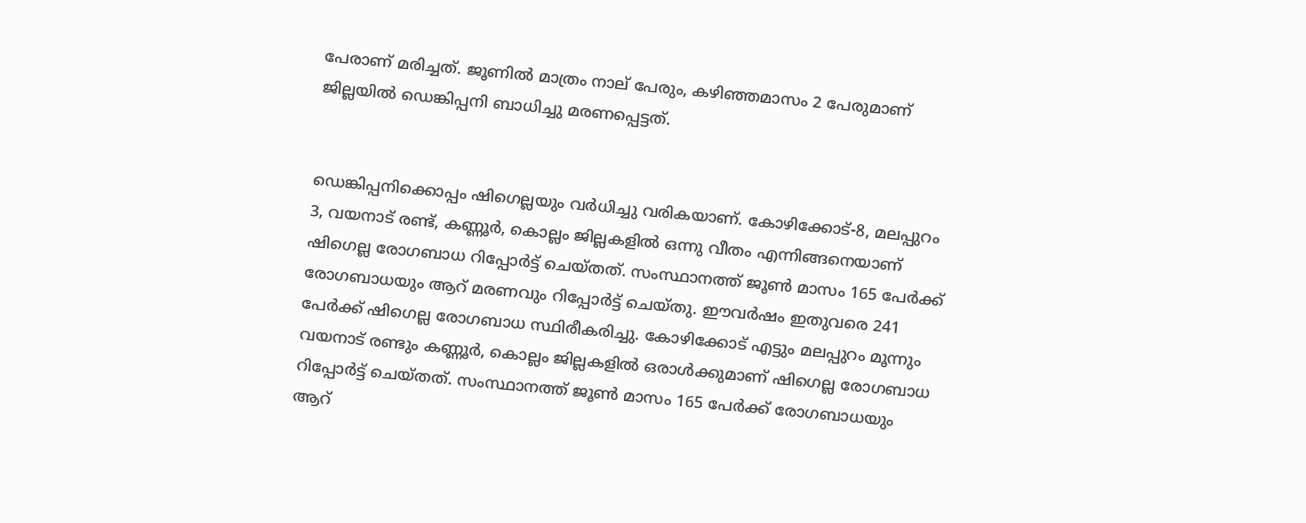പേരാണ് മരിച്ചത്. ജൂണിൽ മാത്രം നാല് പേരും, കഴിഞ്ഞമാസം 2 പേരുമാണ് ജില്ലയിൽ ഡെങ്കിപ്പനി ബാധിച്ചു മരണപ്പെട്ടത്.


ഡെങ്കിപ്പനിക്കൊപ്പം ഷിഗെല്ലയും വർധിച്ചു വരികയാണ്. കോഴിക്കോട്-8, മലപ്പുറം 3, വയനാട് രണ്ട്, കണ്ണൂർ, കൊല്ലം ജില്ലകളിൽ ഒന്നു വീതം എന്നിങ്ങനെയാണ് ഷിഗെല്ല രോഗബാധ റിപ്പോർട്ട് ചെയ്തത്. സംസ്ഥാനത്ത് ജൂൺ മാസം 165 പേർക്ക് രോഗബാധയും ആറ് മരണവും റിപ്പോർട്ട് ചെയ്തു. ഈവർഷം ഇതുവരെ 241 പേർക്ക് ഷിഗെല്ല രോഗബാധ സ്ഥിരീകരിച്ചു. കോഴിക്കോട് എട്ടും മലപ്പുറം മൂന്നും വയനാട് രണ്ടും കണ്ണൂർ, കൊല്ലം ജില്ലകളിൽ ഒരാൾക്കുമാണ് ഷിഗെല്ല രോഗബാധ റിപ്പോർട്ട് ചെയ്തത്. സംസ്ഥാനത്ത് ജൂൺ മാസം 165 പേർക്ക് രോഗബാധയും ആറ്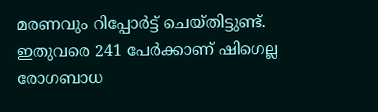മരണവും റിപ്പോർട്ട് ചെയ്തിട്ടുണ്ട്. ഇതുവരെ 241 പേർക്കാണ് ഷിഗെല്ല രോഗബാധ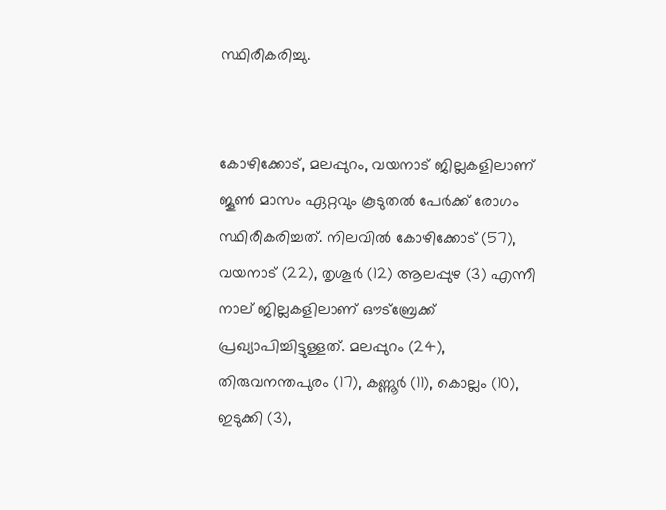സ്ഥിരീകരിച്ചു.


കോഴിക്കോട്, മലപ്പുറം, വയനാട് ജില്ലകളിലാണ് ജൂൺ മാസം ഏറ്റവും കൂടുതൽ പേർക്ക് രോഗം സ്ഥിരീകരിച്ചത്. നിലവിൽ കോഴിക്കോട് (57), വയനാട് (22), തൃശൂർ (12) ആലപ്പുഴ (3) എന്നീ നാല് ജില്ലകളിലാണ് ഔട്‌ബ്രേക്ക് പ്രഖ്യാപിച്ചിട്ടുള്ളത്. മലപ്പുറം (24), തിരുവനന്തപുരം (17), കണ്ണൂർ (11), കൊല്ലം (10), ഇടുക്കി (3),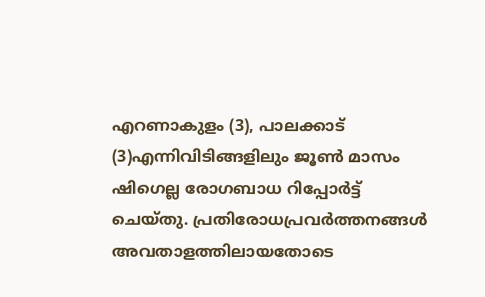എറണാകുളം (3), പാലക്കാട് (3)എന്നിവിടിങ്ങളിലും ജൂൺ മാസം ഷിഗെല്ല രോഗബാധ റിപ്പോർട്ട് ചെയ്തു. പ്രതിരോധപ്രവർത്തനങ്ങൾ അവതാളത്തിലായതോടെ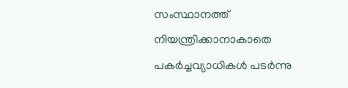സംസ്ഥാനത്ത് നിയന്ത്രിക്കാനാകാതെ പകർച്ചവ്യാധികൾ പടർന്നു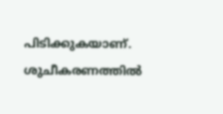പിടിക്കുകയാണ്. ശുചീകരണത്തിൽ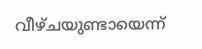വീഴ്ചയുണ്ടായെന്ന്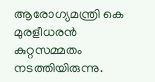ആരോഗ്യമന്ത്രി കെ മുരളീധരൻ കുറ്റസമ്മതം നടത്തിയിരുന്നു.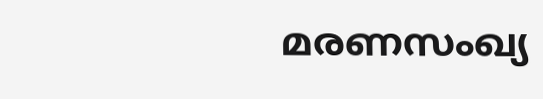മരണസംഖ്യ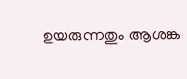ഉയരുന്നതും ആശങ്ക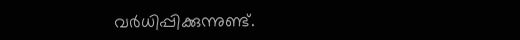വർധിപ്പിക്കുന്നുണ്ട്.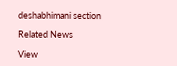deshabhimani section

Related News

View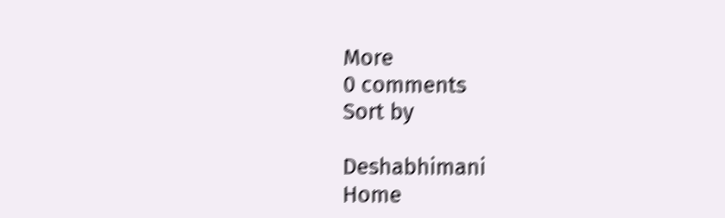More
0 comments
Sort by

Deshabhimani
Home